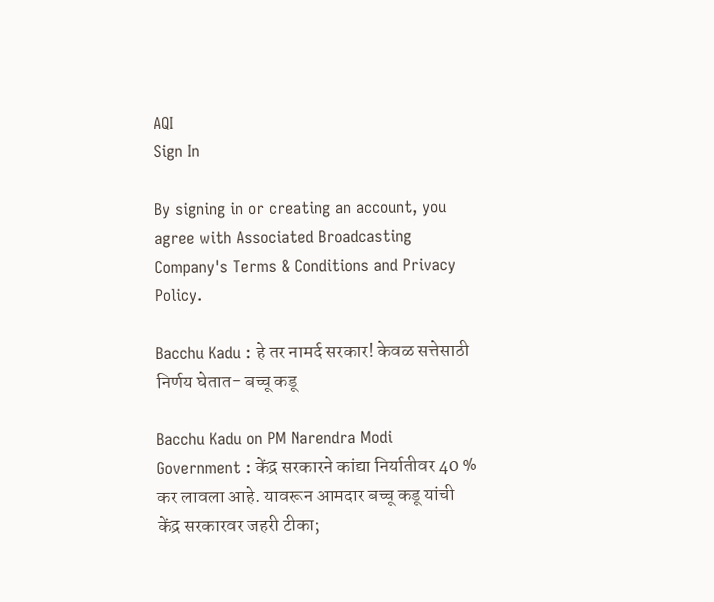AQI
Sign In

By signing in or creating an account, you agree with Associated Broadcasting Company's Terms & Conditions and Privacy Policy.

Bacchu Kadu : हे तर नामर्द सरकार! केवळ सत्तेसाठी निर्णय घेतात- बच्चू कडू

Bacchu Kadu on PM Narendra Modi Government : केंद्र सरकारने कांद्या निर्यातीवर 40 % कर लावला आहे. यावरून आमदार बच्चू कडू यांची केंद्र सरकारवर जहरी टीका;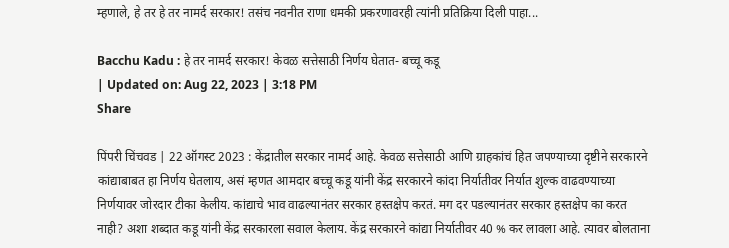म्हणाले, हे तर हे तर नामर्द सरकार! तसंच नवनीत राणा धमकी प्रकरणावरही त्यांनी प्रतिक्रिया दिली पाहा...

Bacchu Kadu : हे तर नामर्द सरकार! केवळ सत्तेसाठी निर्णय घेतात- बच्चू कडू
| Updated on: Aug 22, 2023 | 3:18 PM
Share

पिंपरी चिंचवड | 22 ऑगस्ट 2023 : केंद्रातील सरकार नामर्द आहे. केवळ सत्तेसाठी आणि ग्राहकांचं हित जपण्याच्या दृष्टीने सरकारने कांद्याबाबत हा निर्णय घेतलाय, असं म्हणत आमदार बच्चू कडू यांनी केंद्र सरकारने कांदा निर्यातीवर निर्यात शुल्क वाढवण्याच्या निर्णयावर जोरदार टीका केलीय. कांद्याचे भाव वाढल्यानंतर सरकार हस्तक्षेप करतं. मग दर पडल्यानंतर सरकार हस्तक्षेप का करत नाही? अशा शब्दात कडू यांनी केंद्र सरकारला सवाल केलाय. केंद्र सरकारने कांद्या निर्यातीवर 40 % कर लावला आहे. त्यावर बोलताना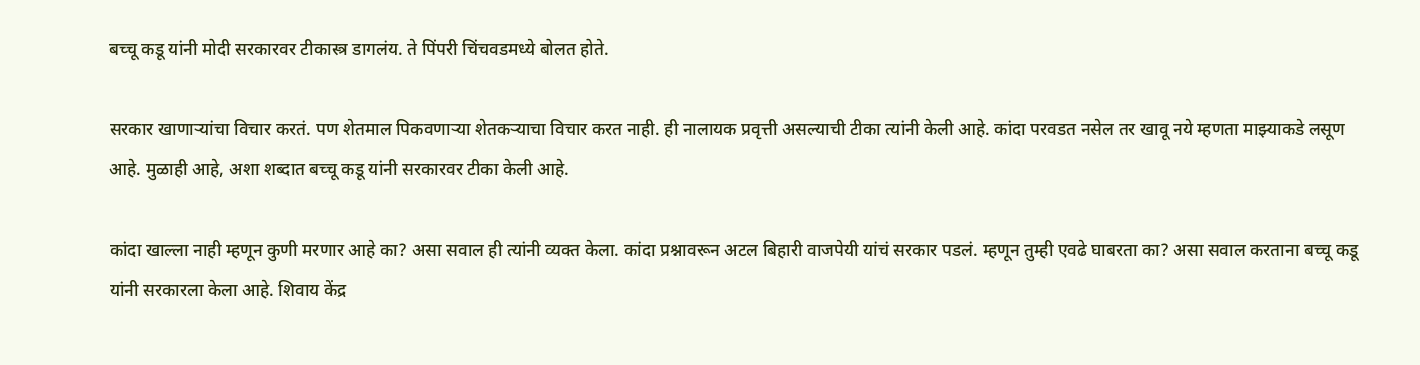बच्चू कडू यांनी मोदी सरकारवर टीकास्त्र डागलंय. ते पिंपरी चिंचवडमध्ये बोलत होते.

सरकार खाणाऱ्यांचा विचार करतं. पण शेतमाल पिकवणाऱ्या शेतकऱ्याचा विचार करत नाही. ही नालायक प्रवृत्ती असल्याची टीका त्यांनी केली आहे. कांदा परवडत नसेल तर खावू नये म्हणता माझ्याकडे लसूण आहे. मुळाही आहे, अशा शब्दात बच्चू कडू यांनी सरकारवर टीका केली आहे.

कांदा खाल्ला नाही म्हणून कुणी मरणार आहे का? असा सवाल ही त्यांनी व्यक्त केला. कांदा प्रश्नावरून अटल बिहारी वाजपेयी यांचं सरकार पडलं. म्हणून तुम्ही एवढे घाबरता का? असा सवाल करताना बच्चू कडू यांनी सरकारला केला आहे. शिवाय केंद्र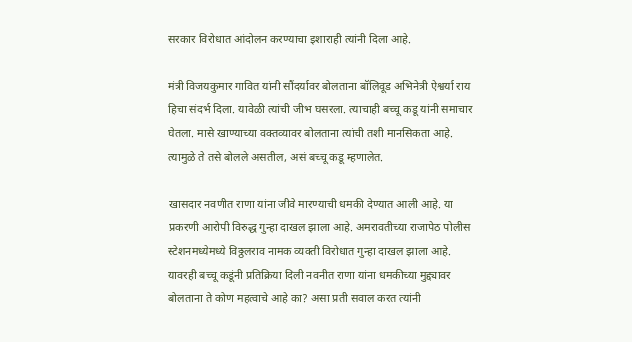सरकार विरोधात आंदोलन करण्याचा इशाराही त्यांनी दिला आहे.

मंत्री विजयकुमार गावित यांनी सौंदर्यावर बोलताना बॉलिवूड अभिनेत्री ऐश्वर्या राय हिचा संदर्भ दिला. यावेळी त्यांची जीभ घसरला. त्याचाही बच्चू कडू यांनी समाचार घेतला. मासे खाण्याच्या वक्तव्यावर बोलताना त्यांची तशी मानसिकता आहे. त्यामुळे ते तसे बोलले असतील, असं बच्चू कडू म्हणालेत.

खासदार नवणीत राणा यांना जीवे मारण्याची धमकी देण्यात आली आहे. या प्रकरणी आरोपी विरुद्ध गुन्हा दाखल झाला आहे. अमरावतीच्या राजापेठ पोलीस स्टेशनमध्येमध्ये विठ्ठलराव नामक व्यक्ती विरोधात गुन्हा दाखल झाला आहे. यावरही बच्चू कडूंनी प्रतिक्रिया दिली नवनीत राणा यांना धमकीच्या मुद्द्यावर बोलताना ते कोण महत्वाचे आहे का? असा प्रती सवाल करत त्यांनी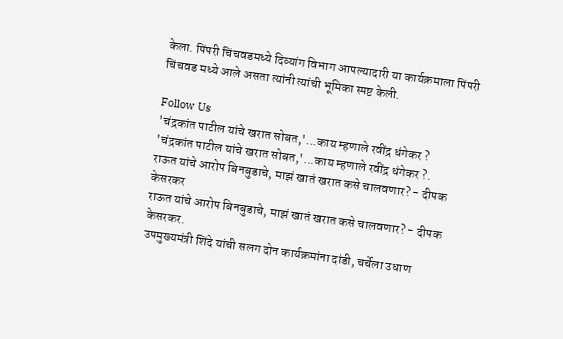केला. पिंपरी चिंचवडमध्ये दिव्यांग विभाग आपल्यादारी या कार्यक्रमाला पिंपरी चिंचवड मध्ये आले असता त्यांनी त्यांची भूमिका स्पष्ट केली.

Follow Us
'चंद्रकांत पाटील यांचे खरात सोबत,'...काय म्हणाले रवींद्र धंगेकर ?
'चंद्रकांत पाटील यांचे खरात सोबत,'...काय म्हणाले रवींद्र धंगेकर ?.
राऊत यांचे आरोप बिनबुडाचे, माझं खातं खरात कसे चालवणार? - दीपक केसरकर
राऊत यांचे आरोप बिनबुडाचे, माझं खातं खरात कसे चालवणार? - दीपक केसरकर.
उपमुख्यमंत्री शिंदे यांची सलग दोन कार्यक्रमांना दांडी, चर्चेला उधाण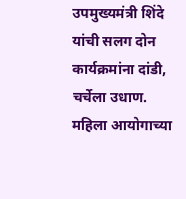उपमुख्यमंत्री शिंदे यांची सलग दोन कार्यक्रमांना दांडी, चर्चेला उधाण.
महिला आयोगाच्या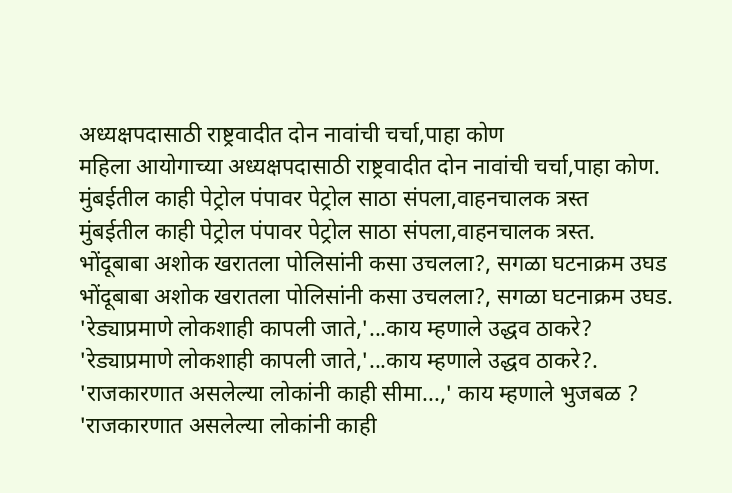अध्यक्षपदासाठी राष्ट्रवादीत दोन नावांची चर्चा,पाहा कोण
महिला आयोगाच्या अध्यक्षपदासाठी राष्ट्रवादीत दोन नावांची चर्चा,पाहा कोण.
मुंबईतील काही पेट्रोल पंपावर पेट्रोल साठा संपला,वाहनचालक त्रस्त
मुंबईतील काही पेट्रोल पंपावर पेट्रोल साठा संपला,वाहनचालक त्रस्त.
भोंदूबाबा अशोक खरातला पोलिसांनी कसा उचलला?, सगळा घटनाक्रम उघड
भोंदूबाबा अशोक खरातला पोलिसांनी कसा उचलला?, सगळा घटनाक्रम उघड.
'रेड्याप्रमाणे लोकशाही कापली जाते,'...काय म्हणाले उद्धव ठाकरे?
'रेड्याप्रमाणे लोकशाही कापली जाते,'...काय म्हणाले उद्धव ठाकरे?.
'राजकारणात असलेल्या लोकांनी काही सीमा...,' काय म्हणाले भुजबळ ?
'राजकारणात असलेल्या लोकांनी काही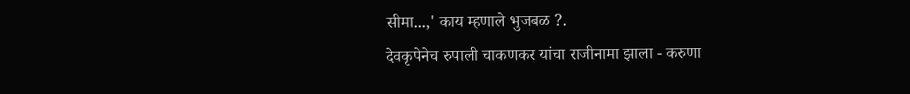सीमा...,' काय म्हणाले भुजबळ ?.
देवकृपेनेच रुपाली चाकणकर यांचा राजीनामा झाला - करुणा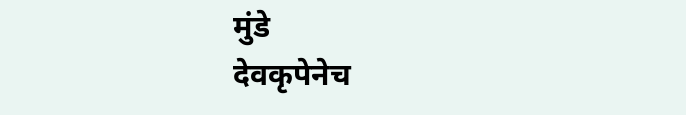मुंडे
देवकृपेनेच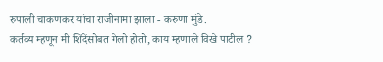रुपाली चाकणकर यांचा राजीनामा झाला - करुणा मुंडे.
कर्तव्य म्हणून मी शिंदेंसोबत गेलो होतो, काय म्हणाले विखे पाटील ?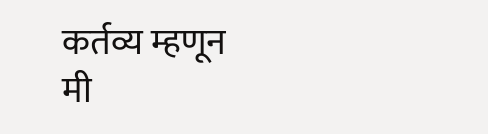कर्तव्य म्हणून मी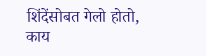शिंदेंसोबत गेलो होतो, काय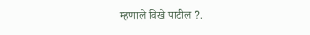म्हणाले विखे पाटील ?.